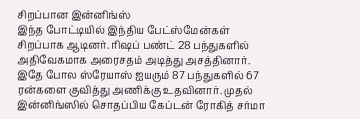சிறப்பான இன்னிங்ஸ்
இந்த போட்டியில் இந்திய பேட்ஸ்மேன்கள் சிறப்பாக ஆடினர். ரிஷப் பண்ட் 28 பந்துகளில் அதிவேகமாக அரைசதம் அடித்து அசத்தினார். இதே போல ஸ்ரேயாஸ் ஐயரும் 87 பந்துகளில் 67 ரன்களை குவித்து அணிக்கு உதவினார். முதல் இன்னிங்ஸில் சொதப்பிய கேப்டன் ரோகித் சர்மா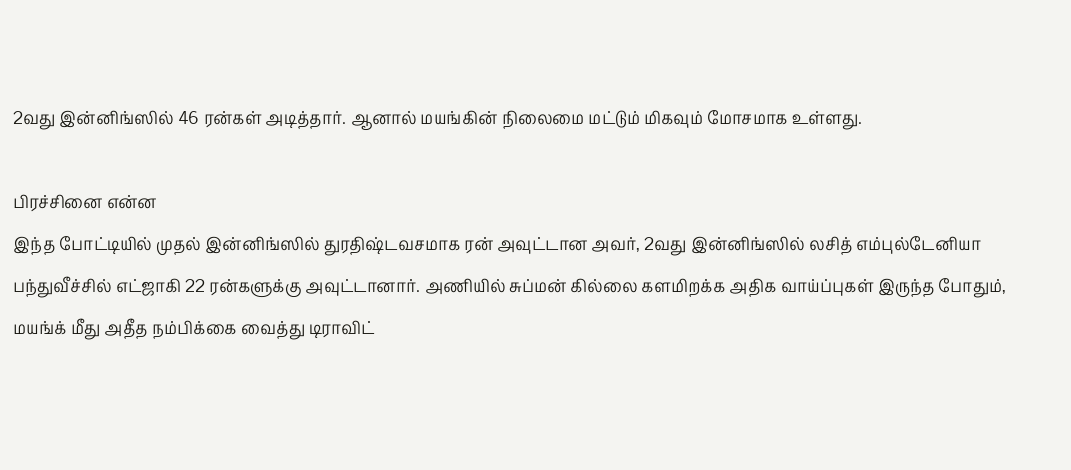2வது இன்னிங்ஸில் 46 ரன்கள் அடித்தார். ஆனால் மயங்கின் நிலைமை மட்டும் மிகவும் மோசமாக உள்ளது.

பிரச்சினை என்ன
இந்த போட்டியில் முதல் இன்னிங்ஸில் துரதிஷ்டவசமாக ரன் அவுட்டான அவர், 2வது இன்னிங்ஸில் லசித் எம்புல்டேனியா பந்துவீச்சில் எட்ஜாகி 22 ரன்களுக்கு அவுட்டானார். அணியில் சுப்மன் கில்லை களமிறக்க அதிக வாய்ப்புகள் இருந்த போதும், மயங்க் மீது அதீத நம்பிக்கை வைத்து டிராவிட்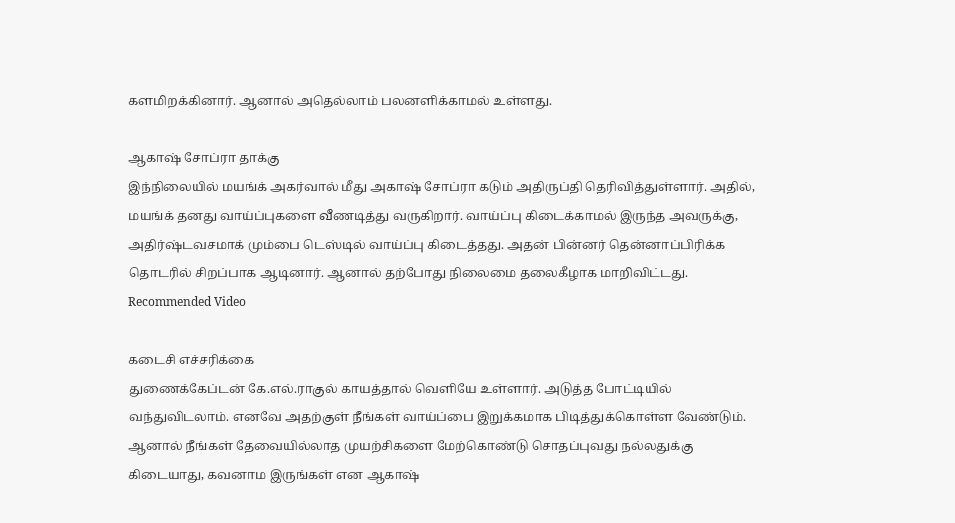களமிறக்கினார். ஆனால் அதெல்லாம் பலனளிக்காமல் உள்ளது.

ஆகாஷ் சோப்ரா தாக்கு
இந்நிலையில் மயங்க் அகர்வால் மீது அகாஷ் சோப்ரா கடும் அதிருப்தி தெரிவித்துள்ளார். அதில், மயங்க் தனது வாய்ப்புகளை வீணடித்து வருகிறார். வாய்ப்பு கிடைக்காமல் இருந்த அவருக்கு, அதிர்ஷ்டவசமாக் மும்பை டெஸ்டில் வாய்ப்பு கிடைத்தது. அதன் பின்னர் தென்னாப்பிரிக்க தொடரில் சிறப்பாக ஆடினார். ஆனால் தற்போது நிலைமை தலைகீழாக மாறிவிட்டது.
Recommended Video

கடைசி எச்சரிக்கை
துணைக்கேப்டன் கே.எல்.ராகுல் காயத்தால் வெளியே உள்ளார். அடுத்த போட்டியில் வந்துவிடலாம். எனவே அதற்குள் நீங்கள் வாய்ப்பை இறுக்கமாக பிடித்துக்கொள்ள வேண்டும். ஆனால் நீங்கள் தேவையில்லாத முயற்சிகளை மேற்கொண்டு சொதப்புவது நல்லதுக்கு கிடையாது, கவனாம இருங்கள் என ஆகாஷ்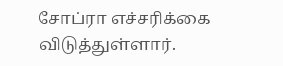சோப்ரா எச்சரிக்கை விடுத்துள்ளார்.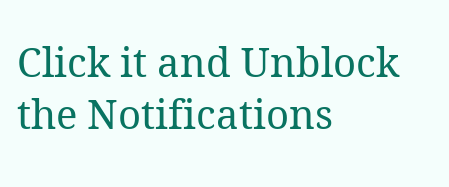Click it and Unblock the Notifications